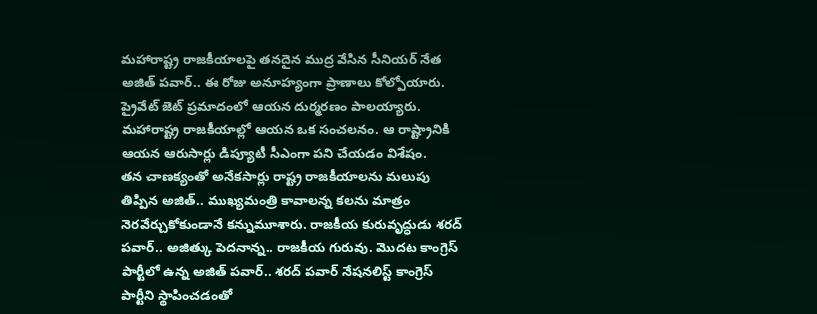మహారాష్ట్ర రాజకీయాలపై తనదైన ముద్ర వేసిన సీనియర్ నేత అజిత్ పవార్.. ఈ రోజు అనూహ్యంగా ప్రాణాలు కోల్పోయారు. ప్రైవేట్ జెట్ ప్రమాదంలో ఆయన దుర్మరణం పాలయ్యారు. మహారాష్ట్ర రాజకీయాల్లో ఆయన ఒక సంచలనం. ఆ రాష్ట్రానికి ఆయన ఆరుసార్లు డిప్యూటీ సీఎంగా పని చేయడం విశేషం.
తన చాణక్యంతో అనేకసార్లు రాష్ట్ర రాజకీయాలను మలుపు తిప్పిన అజిత్.. ముఖ్యమంత్రి కావాలన్న కలను మాత్రం నెరవేర్చుకోకుండానే కన్నుమూశారు. రాజకీయ కురువృద్ధుడు శరద్ పవార్.. అజిత్కు పెదనాన్న.. రాజకీయ గురువు. మొదట కాంగ్రెస్ పార్టీలో ఉన్న అజిత్ పవార్.. శరద్ పవార్ నేషనలిస్ట్ కాంగ్రెస్ పార్టీని స్థాపించడంతో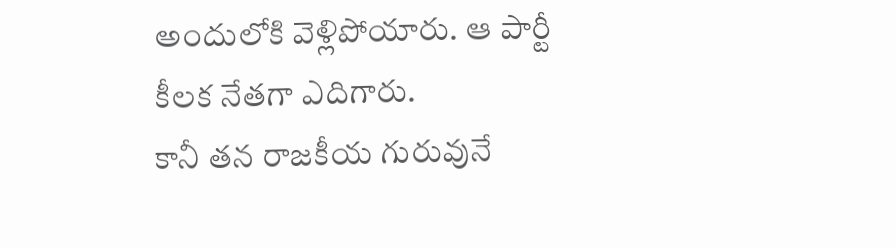అందులోకి వెళ్లిపోయారు. ఆ పార్టీ కీలక నేతగా ఎదిగారు.
కానీ తన రాజకీయ గురువునే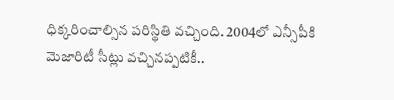ధిక్కరించాల్సిన పరిస్థితి వచ్చింది. 2004లో ఎన్సీపీకి మెజారిటీ సీట్లు వచ్చినప్పటికీ..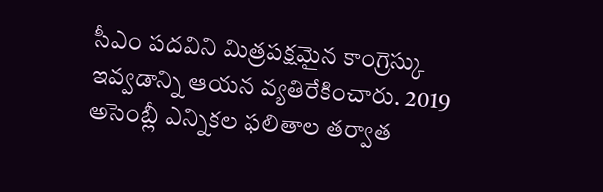సీఎం పదవిని మిత్రపక్షమైన కాంగ్రెస్కు ఇవ్వడాన్ని ఆయన వ్యతిరేకించారు. 2019 అసెంబ్లీ ఎన్నికల ఫలితాల తర్వాత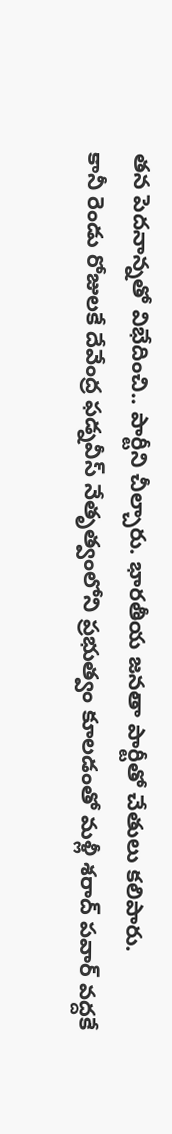తన పెదనాన్నతో విభేదించి.. పార్టీని చీల్చారు. భారతీయ జనతా పార్టీతో చేతులు కలిపారు.
కానీ రెండు రోజులకే దేవేంద్ర ఫడ్నవీస్ నేతృత్వంలోని ప్రభుత్వం కూలడంతో మళ్లీ శరాద్ పవార్ వద్దకే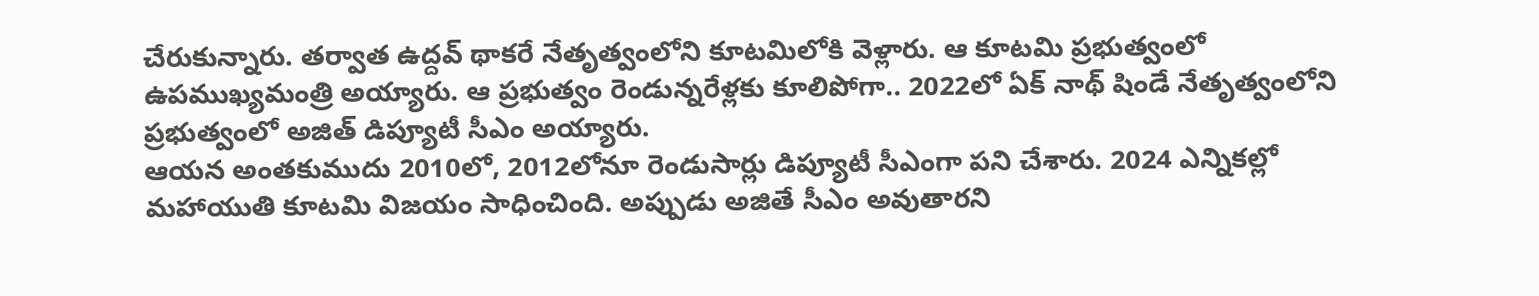చేరుకున్నారు. తర్వాత ఉద్దవ్ థాకరే నేతృత్వంలోని కూటమిలోకి వెళ్లారు. ఆ కూటమి ప్రభుత్వంలో ఉపముఖ్యమంత్రి అయ్యారు. ఆ ప్రభుత్వం రెండున్నరేళ్లకు కూలిపోగా.. 2022లో ఏక్ నాథ్ షిండే నేతృత్వంలోని ప్రభుత్వంలో అజిత్ డిప్యూటీ సీఎం అయ్యారు.
ఆయన అంతకుముదు 2010లో, 2012లోనూ రెండుసార్లు డిప్యూటీ సీఎంగా పని చేశారు. 2024 ఎన్నికల్లో మహాయుతి కూటమి విజయం సాధించింది. అప్పుడు అజితే సీఎం అవుతారని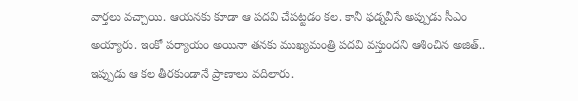వార్తలు వచ్చాయి. ఆయనకు కూడా ఆ పదవి చేపట్టడం కల. కానీ ఫడ్నవీసే అప్పుడు సీఎం అయ్యారు. ఇంకో పర్యాయం అయినా తనకు ముఖ్యమంత్రి పదవి వస్తుందని ఆశించిన అజిత్.. ఇప్పుడు ఆ కల తీరకుండానే ప్రాణాలు వదిలారు.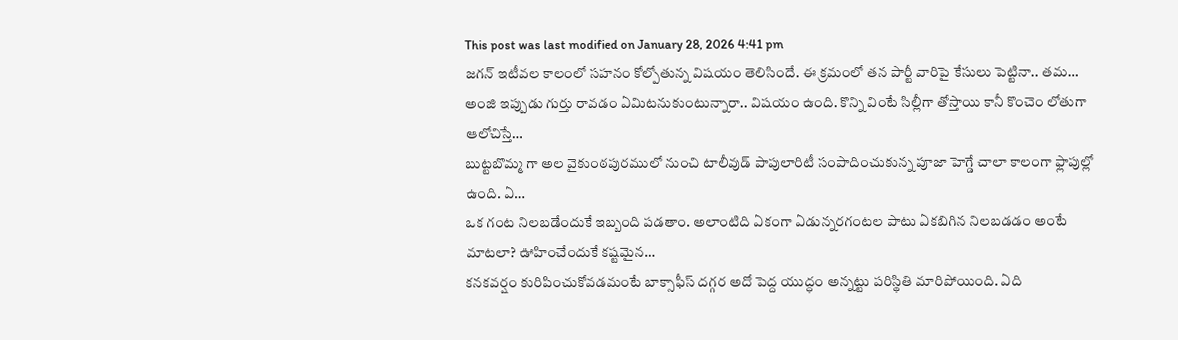This post was last modified on January 28, 2026 4:41 pm
జగన్ ఇటీవల కాలంలో సహనం కోల్పోతున్న విషయం తెలిసిందే. ఈ క్రమంలో తన పార్టీ వారిపై కేసులు పెట్టినా.. తమ…
అంజి ఇప్పుడు గుర్తు రావడం ఏమిటనుకుంటున్నారా.. విషయం ఉంది. కొన్ని వింటే సిల్లీగా తోస్తాయి కానీ కొంచెం లోతుగా ఆలోచిస్తే…
బుట్టబొమ్మ గా అల వైకుంఠపురములో నుంచి టాలీవుడ్ పాపులారిటీ సంపాదించుకున్న పూజా హెగ్డే చాలా కాలంగా ఫ్లాపుల్లో ఉంది. ఏ…
ఒక గంట నిలబడేందుకే ఇబ్బంది పడతాం. అలాంటిది ఏకంగా ఏడున్నరగంటల పాటు ఏకబిగిన నిలబడడం అంటే మాటలా? ఊహించేందుకే కష్టమైన…
కనకవర్షం కురిపించుకోవడమంటే బాక్సాఫీస్ దగ్గర అదో పెద్ద యుద్ధం అన్నట్టు పరిస్థితి మారిపోయింది. ఏది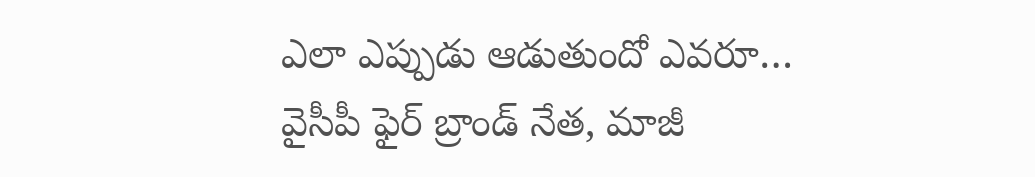ఎలా ఎప్పుడు ఆడుతుందో ఎవరూ…
వైసీపీ ఫైర్ బ్రాండ్ నేత, మాజీ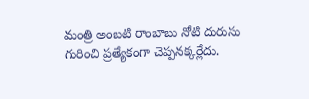మంత్రి అంబటి రాంబాబు నోటి దురుసు గురించి ప్రత్యేకంగా చెప్పనక్కర్లేదు.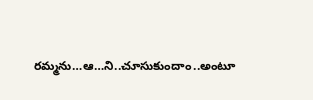రమ్మను…ఆ…ని..చూసుకుందాం..అంటూ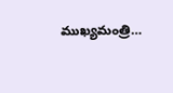ముఖ్యమంత్రి…